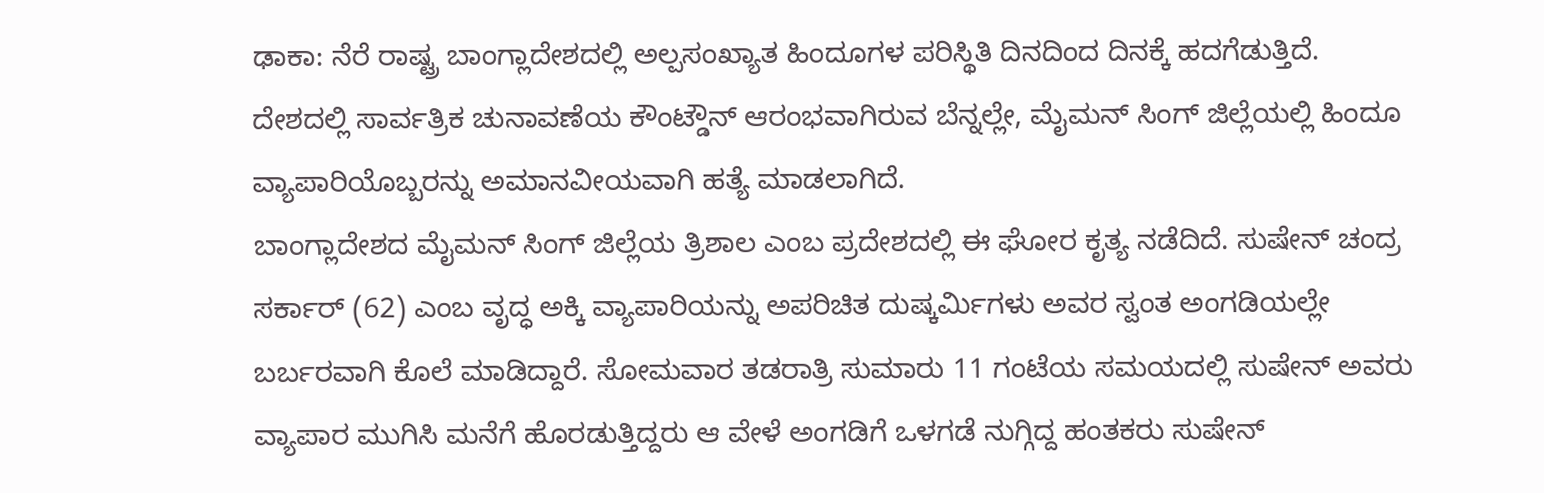ಢಾಕಾ: ನೆರೆ ರಾಷ್ಟ್ರ ಬಾಂಗ್ಲಾದೇಶದಲ್ಲಿ ಅಲ್ಪಸಂಖ್ಯಾತ ಹಿಂದೂಗಳ ಪರಿಸ್ಥಿತಿ ದಿನದಿಂದ ದಿನಕ್ಕೆ ಹದಗೆಡುತ್ತಿದೆ. ದೇಶದಲ್ಲಿ ಸಾರ್ವತ್ರಿಕ ಚುನಾವಣೆಯ ಕೌಂಟ್ಡೌನ್ ಆರಂಭವಾಗಿರುವ ಬೆನ್ನಲ್ಲೇ, ಮೈಮನ್ ಸಿಂಗ್ ಜಿಲ್ಲೆಯಲ್ಲಿ ಹಿಂದೂ ವ್ಯಾಪಾರಿಯೊಬ್ಬರನ್ನು ಅಮಾನವೀಯವಾಗಿ ಹತ್ಯೆ ಮಾಡಲಾಗಿದೆ.
ಬಾಂಗ್ಲಾದೇಶದ ಮೈಮನ್ ಸಿಂಗ್ ಜಿಲ್ಲೆಯ ತ್ರಿಶಾಲ ಎಂಬ ಪ್ರದೇಶದಲ್ಲಿ ಈ ಘೋರ ಕೃತ್ಯ ನಡೆದಿದೆ. ಸುಷೇನ್ ಚಂದ್ರ ಸರ್ಕಾರ್ (62) ಎಂಬ ವೃದ್ಧ ಅಕ್ಕಿ ವ್ಯಾಪಾರಿಯನ್ನು ಅಪರಿಚಿತ ದುಷ್ಕರ್ಮಿಗಳು ಅವರ ಸ್ವಂತ ಅಂಗಡಿಯಲ್ಲೇ ಬರ್ಬರವಾಗಿ ಕೊಲೆ ಮಾಡಿದ್ದಾರೆ. ಸೋಮವಾರ ತಡರಾತ್ರಿ ಸುಮಾರು 11 ಗಂಟೆಯ ಸಮಯದಲ್ಲಿ ಸುಷೇನ್ ಅವರು ವ್ಯಾಪಾರ ಮುಗಿಸಿ ಮನೆಗೆ ಹೊರಡುತ್ತಿದ್ದರು ಆ ವೇಳೆ ಅಂಗಡಿಗೆ ಒಳಗಡೆ ನುಗ್ಗಿದ್ದ ಹಂತಕರು ಸುಷೇನ್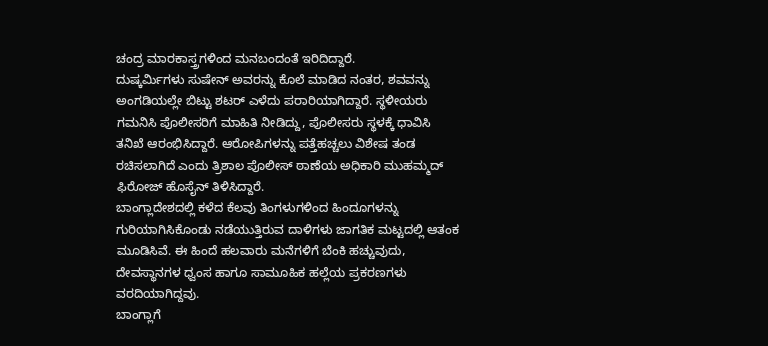ಚಂದ್ರ ಮಾರಕಾಸ್ತ್ರಗಳಿಂದ ಮನಬಂದಂತೆ ಇರಿದಿದ್ದಾರೆ.
ದುಷ್ಕರ್ಮಿಗಳು ಸುಷೇನ್ ಅವರನ್ನು ಕೊಲೆ ಮಾಡಿದ ನಂತರ, ಶವವನ್ನು ಅಂಗಡಿಯಲ್ಲೇ ಬಿಟ್ಟು ಶಟರ್ ಎಳೆದು ಪರಾರಿಯಾಗಿದ್ದಾರೆ. ಸ್ಥಳೀಯರು ಗಮನಿಸಿ ಪೊಲೀಸರಿಗೆ ಮಾಹಿತಿ ನೀಡಿದ್ದು, ಪೊಲೀಸರು ಸ್ಥಳಕ್ಕೆ ಧಾವಿಸಿ ತನಿಖೆ ಆರಂಭಿಸಿದ್ದಾರೆ. ಆರೋಪಿಗಳನ್ನು ಪತ್ತೆಹಚ್ಚಲು ವಿಶೇಷ ತಂಡ ರಚಿಸಲಾಗಿದೆ ಎಂದು ತ್ರಿಶಾಲ ಪೊಲೀಸ್ ಠಾಣೆಯ ಅಧಿಕಾರಿ ಮುಹಮ್ಮದ್ ಫಿರೋಜ್ ಹೊಸೈನ್ ತಿಳಿಸಿದ್ದಾರೆ.
ಬಾಂಗ್ಲಾದೇಶದಲ್ಲಿ ಕಳೆದ ಕೆಲವು ತಿಂಗಳುಗಳಿಂದ ಹಿಂದೂಗಳನ್ನು ಗುರಿಯಾಗಿಸಿಕೊಂಡು ನಡೆಯುತ್ತಿರುವ ದಾಳಿಗಳು ಜಾಗತಿಕ ಮಟ್ಟದಲ್ಲಿ ಆತಂಕ ಮೂಡಿಸಿವೆ. ಈ ಹಿಂದೆ ಹಲವಾರು ಮನೆಗಳಿಗೆ ಬೆಂಕಿ ಹಚ್ಚುವುದು, ದೇವಸ್ಥಾನಗಳ ಧ್ವಂಸ ಹಾಗೂ ಸಾಮೂಹಿಕ ಹಲ್ಲೆಯ ಪ್ರಕರಣಗಳು ವರದಿಯಾಗಿದ್ದವು.
ಬಾಂಗ್ಲಾಗೆ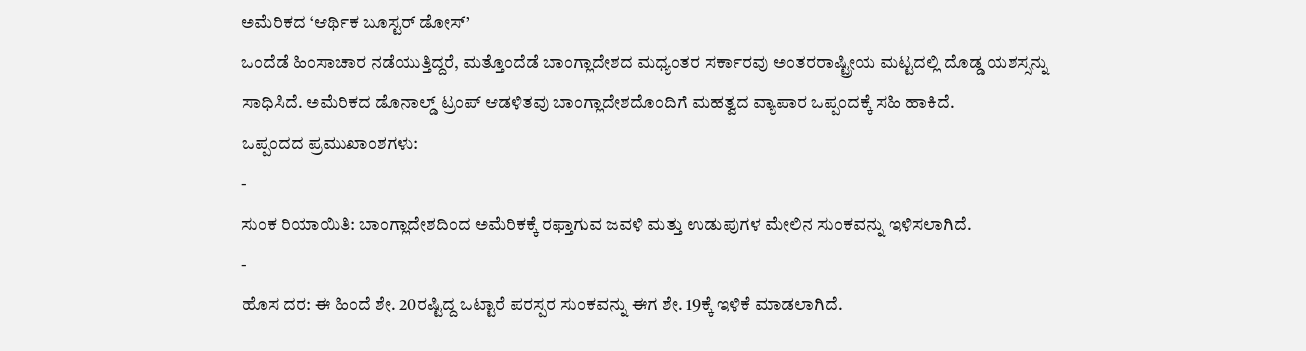ಅಮೆರಿಕದ ‘ಆರ್ಥಿಕ ಬೂಸ್ಟರ್ ಡೋಸ್’
ಒಂದೆಡೆ ಹಿಂಸಾಚಾರ ನಡೆಯುತ್ತಿದ್ದರೆ, ಮತ್ತೊಂದೆಡೆ ಬಾಂಗ್ಲಾದೇಶದ ಮಧ್ಯಂತರ ಸರ್ಕಾರವು ಅಂತರರಾಷ್ಟ್ರೀಯ ಮಟ್ಟದಲ್ಲಿ ದೊಡ್ಡ ಯಶಸ್ಸನ್ನು ಸಾಧಿಸಿದೆ. ಅಮೆರಿಕದ ಡೊನಾಲ್ಡ್ ಟ್ರಂಪ್ ಆಡಳಿತವು ಬಾಂಗ್ಲಾದೇಶದೊಂದಿಗೆ ಮಹತ್ವದ ವ್ಯಾಪಾರ ಒಪ್ಪಂದಕ್ಕೆ ಸಹಿ ಹಾಕಿದೆ.
ಒಪ್ಪಂದದ ಪ್ರಮುಖಾಂಶಗಳು:
-
ಸುಂಕ ರಿಯಾಯಿತಿ: ಬಾಂಗ್ಲಾದೇಶದಿಂದ ಅಮೆರಿಕಕ್ಕೆ ರಫ್ತಾಗುವ ಜವಳಿ ಮತ್ತು ಉಡುಪುಗಳ ಮೇಲಿನ ಸುಂಕವನ್ನು ಇಳಿಸಲಾಗಿದೆ.
-
ಹೊಸ ದರ: ಈ ಹಿಂದೆ ಶೇ. 20ರಷ್ಟಿದ್ದ ಒಟ್ಟಾರೆ ಪರಸ್ಪರ ಸುಂಕವನ್ನು ಈಗ ಶೇ. 19ಕ್ಕೆ ಇಳಿಕೆ ಮಾಡಲಾಗಿದೆ.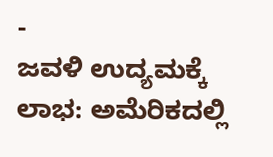-
ಜವಳಿ ಉದ್ಯಮಕ್ಕೆ ಲಾಭ: ಅಮೆರಿಕದಲ್ಲಿ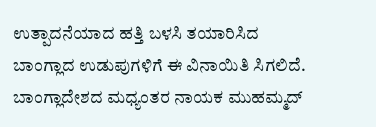ಉತ್ಪಾದನೆಯಾದ ಹತ್ತಿ ಬಳಸಿ ತಯಾರಿಸಿದ ಬಾಂಗ್ಲಾದ ಉಡುಪುಗಳಿಗೆ ಈ ವಿನಾಯಿತಿ ಸಿಗಲಿದೆ.
ಬಾಂಗ್ಲಾದೇಶದ ಮಧ್ಯಂತರ ನಾಯಕ ಮುಹಮ್ಮದ್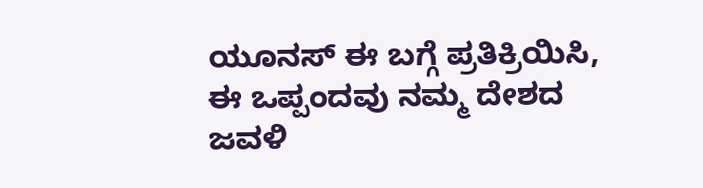ಯೂನಸ್ ಈ ಬಗ್ಗೆ ಪ್ರತಿಕ್ರಿಯಿಸಿ, ಈ ಒಪ್ಪಂದವು ನಮ್ಮ ದೇಶದ ಜವಳಿ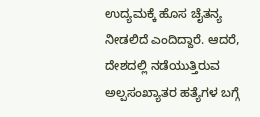ಉದ್ಯಮಕ್ಕೆ ಹೊಸ ಚೈತನ್ಯ ನೀಡಲಿದೆ ಎಂದಿದ್ದಾರೆ. ಆದರೆ, ದೇಶದಲ್ಲಿ ನಡೆಯುತ್ತಿರುವ ಅಲ್ಪಸಂಖ್ಯಾತರ ಹತ್ಯೆಗಳ ಬಗ್ಗೆ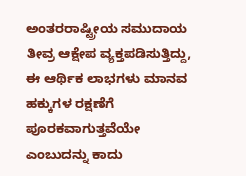ಅಂತರರಾಷ್ಟ್ರೀಯ ಸಮುದಾಯ ತೀವ್ರ ಆಕ್ಷೇಪ ವ್ಯಕ್ತಪಡಿಸುತ್ತಿದ್ದು, ಈ ಆರ್ಥಿಕ ಲಾಭಗಳು ಮಾನವ ಹಕ್ಕುಗಳ ರಕ್ಷಣೆಗೆ ಪೂರಕವಾಗುತ್ತವೆಯೇ ಎಂಬುದನ್ನು ಕಾದು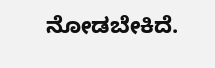ನೋಡಬೇಕಿದೆ.